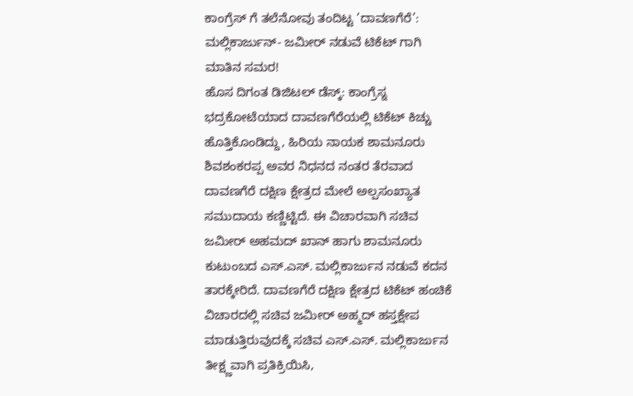ಕಾಂಗ್ರೆಸ್ ಗೆ ತಲೆನೋವು ತಂದಿಟ್ಟ ‘ದಾವಣಗೆರೆ’: ಮಲ್ಲಿಕಾರ್ಜುನ್- ಜಮೀರ್ ನಡುವೆ ಟಿಕೆಟ್ ಗಾಗಿ ಮಾತಿನ ಸಮರ!
ಹೊಸ ದಿಗಂತ ಡಿಜಿಟಲ್ ಡೆಸ್ಕ್: ಕಾಂಗ್ರೆಸ್ನ ಭದ್ರಕೋಟೆಯಾದ ದಾವಣಗೆರೆಯಲ್ಲಿ ಟಿಕೆಟ್ ಕಿಚ್ಚು ಹೊತ್ತಿಕೊಂಡಿದ್ದು, ಹಿರಿಯ ನಾಯಕ ಶಾಮನೂರು ಶಿವಶಂಕರಪ್ಪ ಅವರ ನಿಧನದ ನಂತರ ತೆರವಾದ ದಾವಣಗೆರೆ ದಕ್ಷಿಣ ಕ್ಷೇತ್ರದ ಮೇಲೆ ಅಲ್ಪಸಂಖ್ಯಾತ ಸಮುದಾಯ ಕಣ್ಣಿಟ್ಟಿದೆ. ಈ ವಿಚಾರವಾಗಿ ಸಚಿವ ಜಮೀರ್ ಅಹಮದ್ ಖಾನ್ ಹಾಗು ಶಾಮನೂರು ಕುಟುಂಬದ ಎಸ್.ಎಸ್. ಮಲ್ಲಿಕಾರ್ಜುನ ನಡುವೆ ಕದನ ತಾರಕ್ಕೇರಿದೆ. ದಾವಣಗೆರೆ ದಕ್ಷಿಣ ಕ್ಷೇತ್ರದ ಟಿಕೆಟ್ ಹಂಚಿಕೆ ವಿಚಾರದಲ್ಲಿ ಸಚಿವ ಜಮೀರ್ ಅಹ್ಮದ್ ಹಸ್ತಕ್ಷೇಪ ಮಾಡುತ್ತಿರುವುದಕ್ಕೆ ಸಚಿವ ಎಸ್.ಎಸ್. ಮಲ್ಲಿಕಾರ್ಜುನ ತೀಕ್ಷ್ಣವಾಗಿ ಪ್ರತಿಕ್ರಿಯಿಸಿ,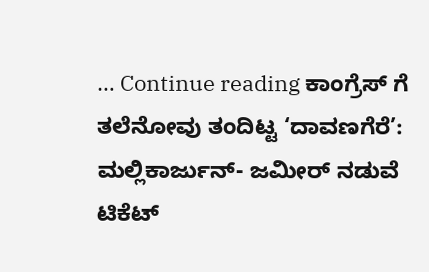… Continue reading ಕಾಂಗ್ರೆಸ್ ಗೆ ತಲೆನೋವು ತಂದಿಟ್ಟ ‘ದಾವಣಗೆರೆ’: ಮಲ್ಲಿಕಾರ್ಜುನ್- ಜಮೀರ್ ನಡುವೆ ಟಿಕೆಟ್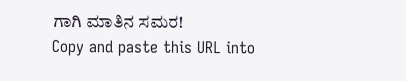ಗಾಗಿ ಮಾತಿನ ಸಮರ!
Copy and paste this URL into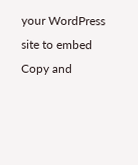your WordPress site to embed
Copy and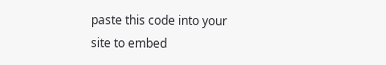paste this code into your site to embed